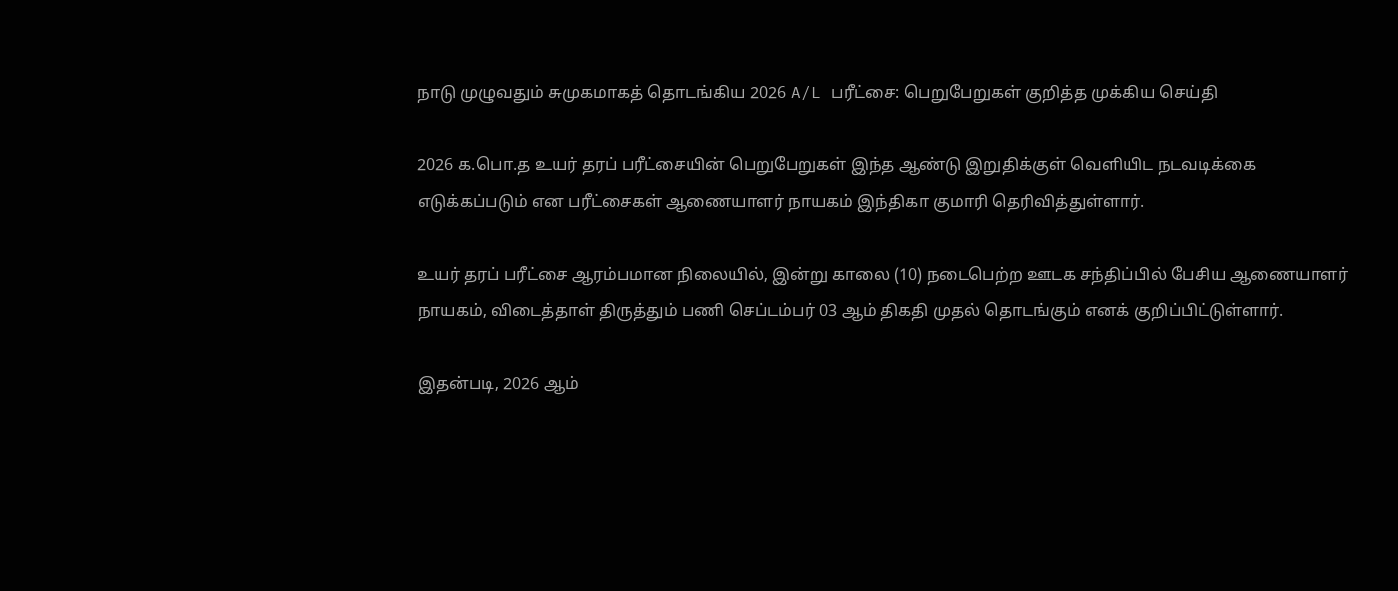நாடு முழுவதும் சுமுகமாகத் தொடங்கிய 2026 A/L பரீட்சை: பெறுபேறுகள் குறித்த முக்கிய செய்தி

2026 க.பொ.த உயர் தரப் பரீட்சையின் பெறுபேறுகள் இந்த ஆண்டு இறுதிக்குள் வெளியிட நடவடிக்கை எடுக்கப்படும் என பரீட்சைகள் ஆணையாளர் நாயகம் இந்திகா குமாரி தெரிவித்துள்ளார்.

உயர் தரப் பரீட்சை ஆரம்பமான நிலையில், இன்று காலை (10) நடைபெற்ற ஊடக சந்திப்பில் பேசிய ஆணையாளர் நாயகம், விடைத்தாள் திருத்தும் பணி செப்டம்பர் 03 ஆம் திகதி முதல் தொடங்கும் எனக் குறிப்பிட்டுள்ளார்.

இதன்படி, 2026 ஆம்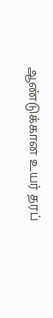ஆண்டுக்கான உயர் தரப்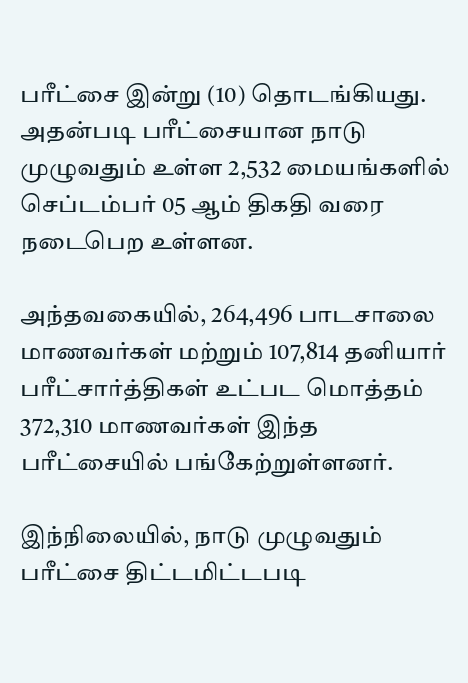பரீட்சை இன்று (10) தொடங்கியது. அதன்படி பரீட்சையான நாடு முழுவதும் உள்ள 2,532 மையங்களில் செப்டம்பர் 05 ஆம் திகதி வரை நடைபெற உள்ளன.

அந்தவகையில், 264,496 பாடசாலை மாணவர்கள் மற்றும் 107,814 தனியார் பரீட்சார்த்திகள் உட்பட மொத்தம் 372,310 மாணவர்கள் இந்த பரீட்சையில் பங்கேற்றுள்ளனர்.

இந்நிலையில், நாடு முழுவதும் பரீட்சை திட்டமிட்டபடி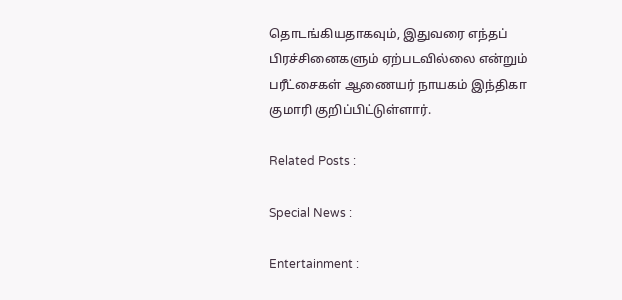தொடங்கியதாகவும், இதுவரை எந்தப் பிரச்சினைகளும் ஏற்படவில்லை என்றும் பரீட்சைகள் ஆணையர் நாயகம் இந்திகா குமாரி குறிப்பிட்டுள்ளார்.

Related Posts :

Special News :

Entertainment :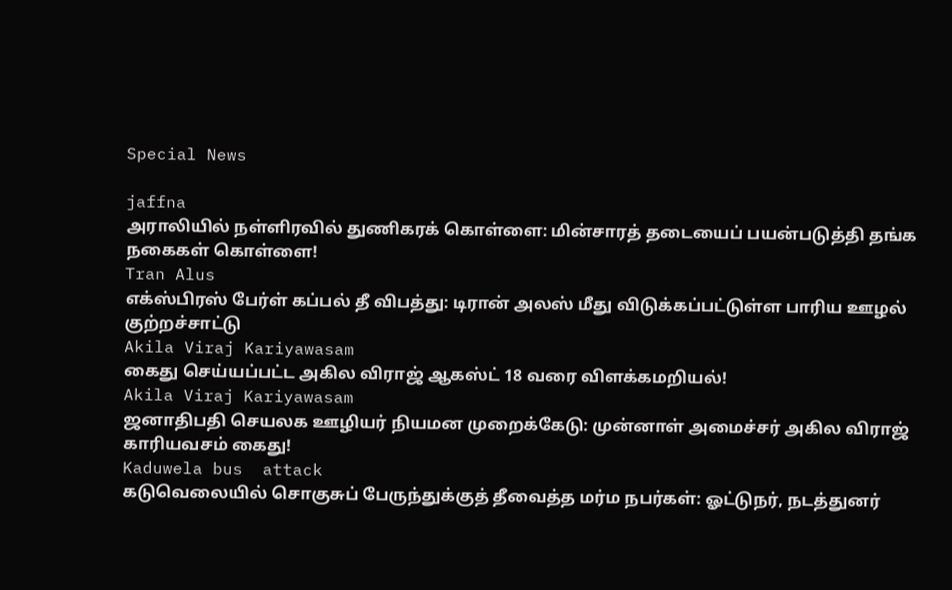Special News

jaffna
அராலியில் நள்ளிரவில் துணிகரக் கொள்ளை: மின்சாரத் தடையைப் பயன்படுத்தி தங்க நகைகள் கொள்ளை!
Tran Alus
எக்ஸ்பிரஸ் பேர்ள் கப்பல் தீ விபத்து: டிரான் அலஸ் மீது விடுக்கப்பட்டுள்ள பாரிய ஊழல் குற்றச்சாட்டு
Akila Viraj Kariyawasam
கைது செய்யப்பட்ட அகில விராஜ் ஆகஸ்ட் 18 வரை விளக்கமறியல்!
Akila Viraj Kariyawasam
ஜனாதிபதி செயலக ஊழியர் நியமன முறைக்கேடு: முன்னாள் அமைச்சர் அகில விராஜ் காரியவசம் கைது!
Kaduwela bus  attack
கடுவெலையில் சொகுசுப் பேருந்துக்குத் தீவைத்த மர்ம நபர்கள்: ஓட்டுநர், நடத்துனர்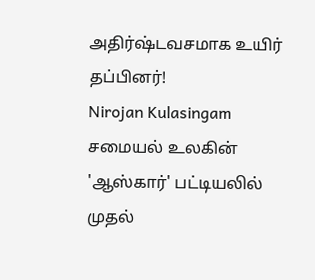அதிர்ஷ்டவசமாக உயிர் தப்பினர்!
Nirojan Kulasingam
சமையல் உலகின் 'ஆஸ்கார்' பட்டியலில் முதல்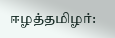ஈழத்தமிழர்: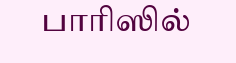பாரிஸில்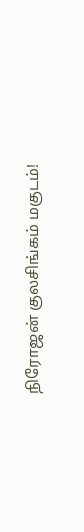நிரோஜன் குலசிங்கம் மகுடம்!